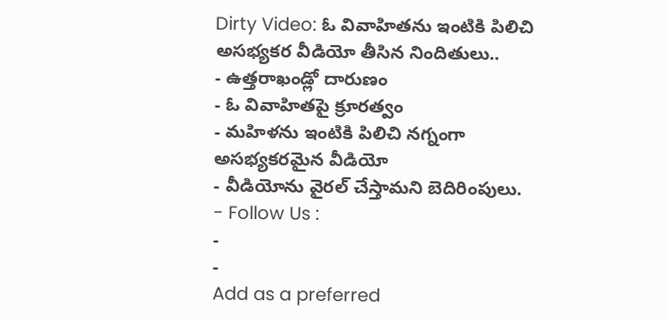Dirty Video: ఓ వివాహితను ఇంటికి పిలిచి అసభ్యకర వీడియో తీసిన నిందితులు..
- ఉత్తరాఖండ్లో దారుణం
- ఓ వివాహితపై క్రూరత్వం
- మహిళను ఇంటికి పిలిచి నగ్నంగా అసభ్యకరమైన వీడియో
- వీడియోను వైరల్ చేస్తామని బెదిరింపులు.
- Follow Us :
-
-
Add as a preferred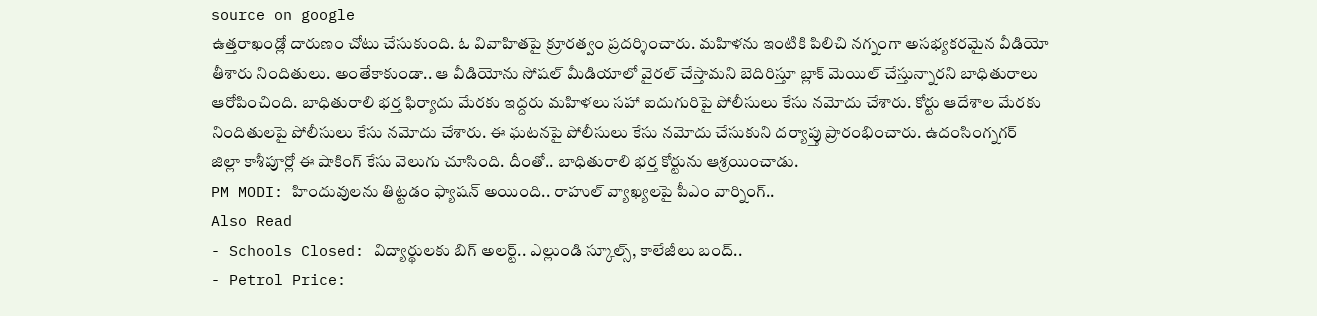source on google
ఉత్తరాఖండ్లో దారుణం చోటు చేసుకుంది. ఓ వివాహితపై క్రూరత్వం ప్రదర్శించారు. మహిళను ఇంటికి పిలిచి నగ్నంగా అసభ్యకరమైన వీడియో తీశారు నిందితులు. అంతేకాకుండా.. ఆ వీడియోను సోషల్ మీడియాలో వైరల్ చేస్తామని బెదిరిస్తూ బ్లాక్ మెయిల్ చేస్తున్నారని బాధితురాలు ఆరోపించింది. బాధితురాలి భర్త ఫిర్యాదు మేరకు ఇద్దరు మహిళలు సహా ఐదుగురిపై పోలీసులు కేసు నమోదు చేశారు. కోర్టు ఆదేశాల మేరకు నిందితులపై పోలీసులు కేసు నమోదు చేశారు. ఈ ఘటనపై పోలీసులు కేసు నమోదు చేసుకుని దర్యాప్తు ప్రారంభించారు. ఉదంసింగ్నగర్ జిల్లా కాశీపూర్లో ఈ షాకింగ్ కేసు వెలుగు చూసింది. దీంతో.. బాధితురాలి భర్త కోర్టును ఆశ్రయించాడు.
PM MODI: హిందువులను తిట్టడం ఫ్యాషన్ అయింది.. రాహుల్ వ్యాఖ్యలపై పీఎం వార్నింగ్..
Also Read
- Schools Closed: విద్యార్థులకు బిగ్ అలర్ట్.. ఎల్లుండి స్కూల్స్, కాలేజీలు బంద్..
- Petrol Price: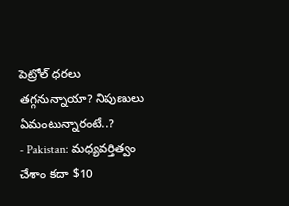పెట్రోల్ ధరలు తగ్గనున్నాయా? నిపుణులు ఏమంటున్నారంటే..?
- Pakistan: మధ్యవర్తిత్వం చేశాం కదా $10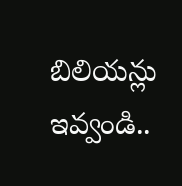బిలియన్లు ఇవ్వండి..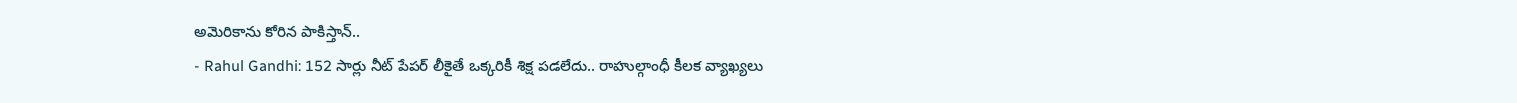అమెరికాను కోరిన పాకిస్తాన్..
- Rahul Gandhi: 152 సార్లు నీట్ పేపర్ లీకైతే ఒక్కరికీ శిక్ష పడలేదు.. రాహుల్గాంధీ కీలక వ్యాఖ్యలు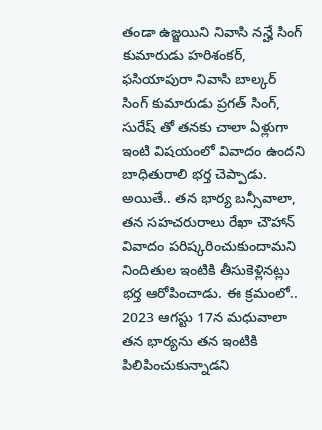తండా ఉజ్జయిని నివాసి నన్హే సింగ్ కుమారుడు హరిశంకర్, ఫసియాపురా నివాసి బాల్కర్ సింగ్ కుమారుడు ప్రగత్ సింగ్, సురేష్ తో తనకు చాలా ఏళ్లుగా ఇంటి విషయంలో వివాదం ఉందని బాధితురాలి భర్త చెప్పాడు. అయితే.. తన భార్య బన్సీవాలా, తన సహచరురాలు రేఖా చౌహాన్ వివాదం పరిష్కరించుకుందామని నిందితుల ఇంటికి తీసుకెళ్లినట్లు భర్త ఆరోపించాడు. ఈ క్రమంలో.. 2023 ఆగస్టు 17న మధువాలా తన భార్యను తన ఇంటికి పిలిపించుకున్నాడని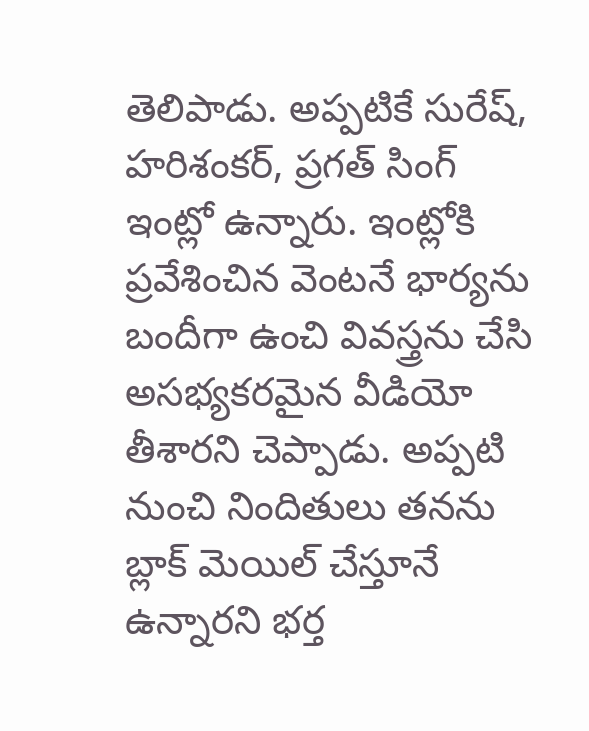తెలిపాడు. అప్పటికే సురేష్, హరిశంకర్, ప్రగత్ సింగ్ ఇంట్లో ఉన్నారు. ఇంట్లోకి ప్రవేశించిన వెంటనే భార్యను బందీగా ఉంచి వివస్త్రను చేసి అసభ్యకరమైన వీడియో తీశారని చెప్పాడు. అప్పటి నుంచి నిందితులు తనను బ్లాక్ మెయిల్ చేస్తూనే ఉన్నారని భర్త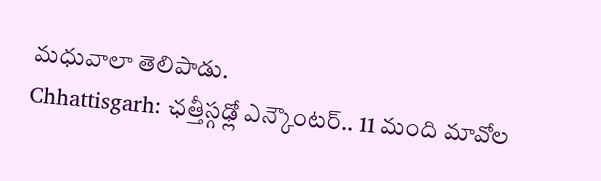మధువాలా తెలిపాడు.
Chhattisgarh: ఛత్తీస్గఢ్లో ఎన్కౌంటర్.. 11 మంది మావోల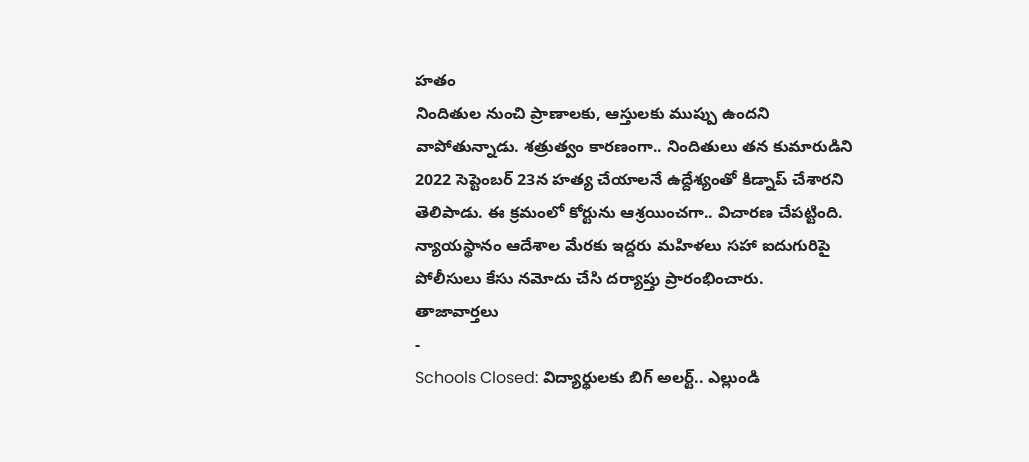హతం
నిందితుల నుంచి ప్రాణాలకు, ఆస్తులకు ముప్పు ఉందని వాపోతున్నాడు. శత్రుత్వం కారణంగా.. నిందితులు తన కుమారుడిని 2022 సెప్టెంబర్ 23న హత్య చేయాలనే ఉద్దేశ్యంతో కిడ్నాప్ చేశారని తెలిపాడు. ఈ క్రమంలో కోర్టును ఆశ్రయించగా.. విచారణ చేపట్టింది. న్యాయస్థానం ఆదేశాల మేరకు ఇద్దరు మహిళలు సహా ఐదుగురిపై పోలీసులు కేసు నమోదు చేసి దర్యాప్తు ప్రారంభించారు.
తాజావార్తలు
-
Schools Closed: విద్యార్థులకు బిగ్ అలర్ట్.. ఎల్లుండి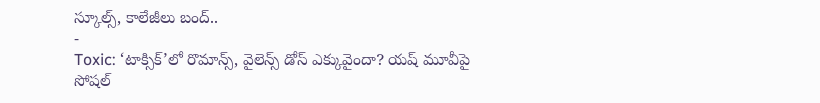స్కూల్స్, కాలేజీలు బంద్..
-
Toxic: ‘టాక్సిక్’లో రొమాన్స్, వైలెన్స్ డోస్ ఎక్కువైందా? యష్ మూవీపై సోషల్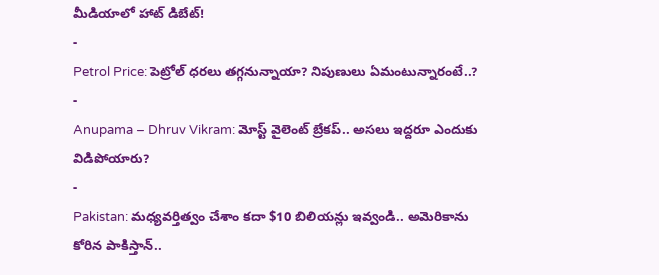మీడియాలో హాట్ డిబేట్!
-
Petrol Price: పెట్రోల్ ధరలు తగ్గనున్నాయా? నిపుణులు ఏమంటున్నారంటే..?
-
Anupama – Dhruv Vikram: మోస్ట్ వైలెంట్ బ్రేకప్.. అసలు ఇద్దరూ ఎందుకు విడిపోయారు?
-
Pakistan: మధ్యవర్తిత్వం చేశాం కదా $10 బిలియన్లు ఇవ్వండి.. అమెరికాను కోరిన పాకిస్తాన్..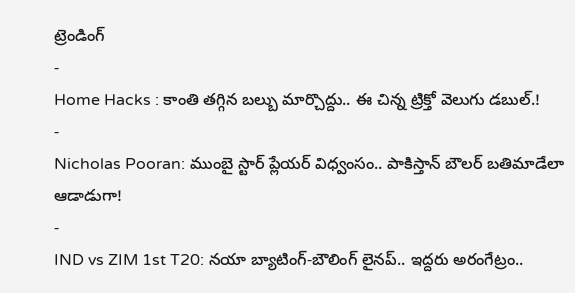ట్రెండింగ్
-
Home Hacks : కాంతి తగ్గిన బల్బు మార్చొద్దు.. ఈ చిన్న ట్రిక్తో వెలుగు డబుల్.!
-
Nicholas Pooran: ముంబై స్టార్ ప్లేయర్ విధ్వంసం.. పాకిస్తాన్ బౌలర్ బతిమాడేలా ఆడాడుగా!
-
IND vs ZIM 1st T20: నయా బ్యాటింగ్-బౌలింగ్ లైనప్.. ఇద్దరు అరంగేట్రం..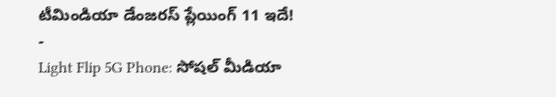టీమిండియా డేంజరస్ ప్లేయింగ్ 11 ఇదే!
-
Light Flip 5G Phone: సోషల్ మీడియా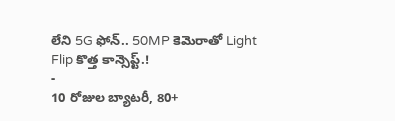లేని 5G ఫోన్.. 50MP కెమెరాతో Light Flip కొత్త కాన్సెప్ట్.!
-
10 రోజుల బ్యాటరీ, 80+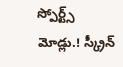స్పోర్ట్స్ మోడ్లు.! స్క్రీన్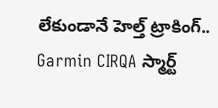లేకుండానే హెల్త్ ట్రాకింగ్.. Garmin CIRQA స్మార్ట్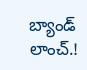బ్యాండ్ లాంచ్.!